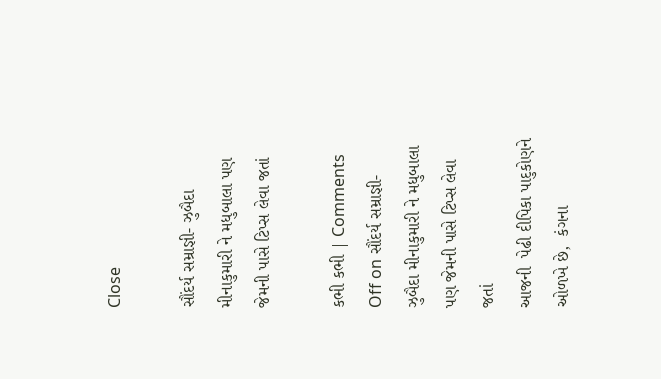Close

સૌંદર્ય સમ્રાજ્ઞી- ઝુબૈદા મીનાકુમારી ને મધુબાલા પણ જેમની પાસે ટિપ્સ લેવા જતાં

કભી કભી | Comments Off on સૌંદર્ય સમ્રાજ્ઞી- ઝુબૈદા મીનાકુમારી ને મધુબાલા પણ જેમની પાસે ટિપ્સ લેવા જતાં
આજની  પેઢી દીપિકા પાદુકોણને ઓળખે છે,  કંગના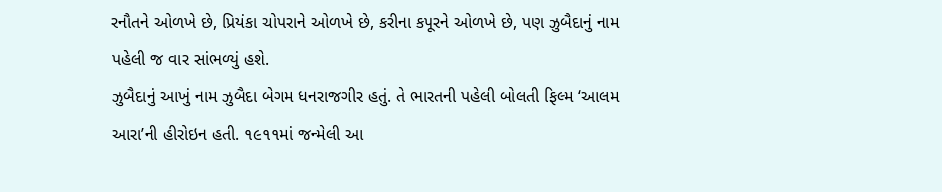રનૌતને ઓળખે છે, પ્રિયંકા ચોપરાને ઓળખે છે, કરીના કપૂરને ઓળખે છે, પણ ઝુબૈદાનું નામ પહેલી જ વાર સાંભળ્યું હશે.
ઝુબૈદાનું આખું નામ ઝુબૈદા બેગમ ધનરાજગીર હતું. તે ભારતની પહેલી બોલતી ફિલ્મ ‘આલમ આરા’ની હીરોઇન હતી. ૧૯૧૧માં જન્મેલી આ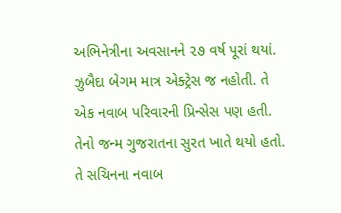અભિનેત્રીના અવસાનને ૨૭ વર્ષ પૂરાં થયાં. ઝુબૈદા બેગમ માત્ર એક્ટ્રેસ જ નહોતી. તે એક નવાબ પરિવારની પ્રિન્સેસ પણ હતી. તેનો જન્મ ગુજરાતના સુરત ખાતે થયો હતો. તે સચિનના નવાબ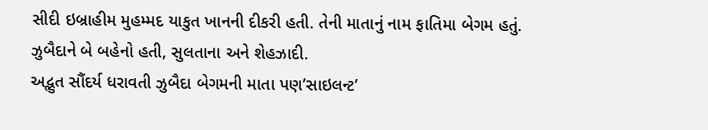સીદી ઇબ્રાહીમ મુહમ્મદ યાકુત ખાનની દીકરી હતી. તેની માતાનું નામ ફાતિમા બેગમ હતું. ઝુબૈદાને બે બહેનો હતી, સુલતાના અને શેહઝાદી.
અદ્ભુત સૌંદર્ય ધરાવતી ઝુબૈદા બેગમની માતા પણ’સાઇલન્ટ’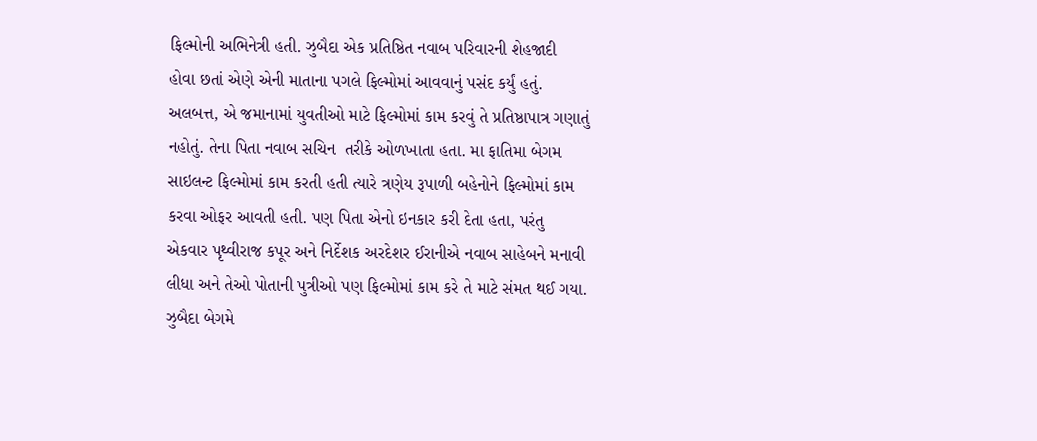ફિલ્મોની અભિનેત્રી હતી. ઝુબૈદા એક પ્રતિષ્ઠિત નવાબ પરિવારની શેહજાદી  હોવા છતાં એણે એની માતાના પગલે ફિલ્મોમાં આવવાનું પસંદ કર્યું હતું. અલબત્ત, એ જમાનામાં યુવતીઓ માટે ફિલ્મોમાં કામ કરવું તે પ્રતિષ્ઠાપાત્ર ગણાતું નહોતું. તેના પિતા નવાબ સચિન  તરીકે ઓળખાતા હતા. મા ફાતિમા બેગમ સાઇલન્ટ ફિલ્મોમાં કામ કરતી હતી ત્યારે ત્રણેય રૂપાળી બહેનોને ફિલ્મોમાં કામ કરવા ઓફર આવતી હતી. પણ પિતા એનો ઇનકાર કરી દેતા હતા, પરંતુ એકવાર પૃથ્વીરાજ કપૂર અને નિર્દેશક અરદેશર ઈરાનીએ નવાબ સાહેબને મનાવી લીધા અને તેઓ પોતાની પુત્રીઓ પણ ફિલ્મોમાં કામ કરે તે માટે સંમત થઈ ગયા.
ઝુબૈદા બેગમે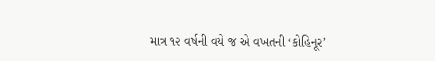માત્ર ૧૨ વર્ષની વયે જ એ વખતની ‘કોહિનૂર’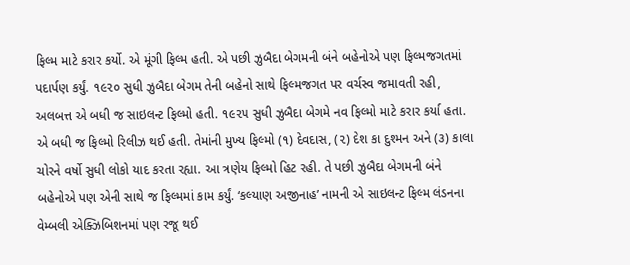ફિલ્મ માટે કરાર કર્યો. એ મૂંગી ફિલ્મ હતી. એ પછી ઝુબૈદા બેગમની બંને બહેનોએ પણ ફિલ્મજગતમાં પદાર્પણ કર્યું. ૧૯૨૦ સુધી ઝુબૈદા બેગમ તેની બહેનો સાથે ફિલ્મજગત પર વર્ચસ્વ જમાવતી રહી, અલબત્ત એ બધી જ સાઇલન્ટ ફિલ્મો હતી. ૧૯૨૫ સુધી ઝુબૈદા બેગમે નવ ફિલ્મો માટે કરાર કર્યા હતા. એ બધી જ ફિલ્મો રિલીઝ થઈ હતી. તેમાંની મુખ્ય ફિલ્મો (૧) દેવદાસ, (૨) દેશ કા દુશ્મન અને (૩) કાલા ચોરને વર્ષો સુધી લોકો યાદ કરતા રહ્યા. આ ત્રણેય ફિલ્મો હિટ રહી. તે પછી ઝુબૈદા બેગમની બંને બહેનોએ પણ એની સાથે જ ફિલ્મમાં કામ કર્યું. ‘કલ્યાણ અજીનાહ’ નામની એ સાઇલન્ટ ફિલ્મ લંડનના વેમ્બલી એક્ઝિબિશનમાં પણ રજૂ થઈ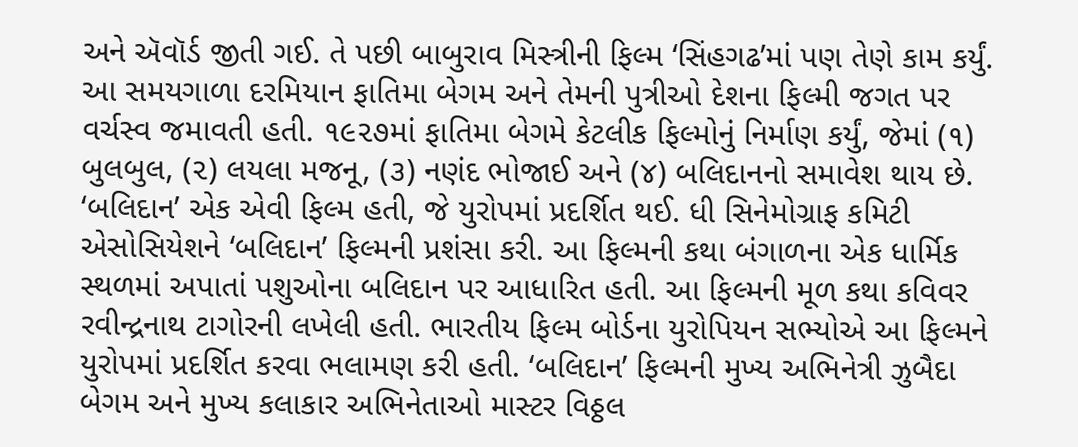અને ઍવૉર્ડ જીતી ગઈ. તે પછી બાબુરાવ મિસ્ત્રીની ફિલ્મ ‘સિંહગઢ’માં પણ તેણે કામ કર્યું.
આ સમયગાળા દરમિયાન ફાતિમા બેગમ અને તેમની પુત્રીઓ દેશના ફિલ્મી જગત પર વર્ચસ્વ જમાવતી હતી. ૧૯૨૭માં ફાતિમા બેગમે કેટલીક ફિલ્મોનું નિર્માણ કર્યું, જેમાં (૧) બુલબુલ, (૨) લયલા મજનૂ, (૩) નણંદ ભોજાઈ અને (૪) બલિદાનનો સમાવેશ થાય છે.
‘બલિદાન’ એક એવી ફિલ્મ હતી, જે યુરોપમાં પ્રદર્શિત થઈ. ધી સિનેમોગ્રાફ કમિટી એસોસિયેશને ‘બલિદાન’ ફિલ્મની પ્રશંસા કરી. આ ફિલ્મની કથા બંગાળના એક ધાર્મિક સ્થળમાં અપાતાં પશુઓના બલિદાન પર આધારિત હતી. આ ફિલ્મની મૂળ કથા કવિવર રવીન્દ્રનાથ ટાગોરની લખેલી હતી. ભારતીય ફિલ્મ બોર્ડના યુરોપિયન સભ્યોએ આ ફિલ્મને યુરોપમાં પ્રદર્શિત કરવા ભલામણ કરી હતી. ‘બલિદાન’ ફિલ્મની મુખ્ય અભિનેત્રી ઝુબૈદા બેગમ અને મુખ્ય કલાકાર અભિનેતાઓ માસ્ટર વિઠ્ઠલ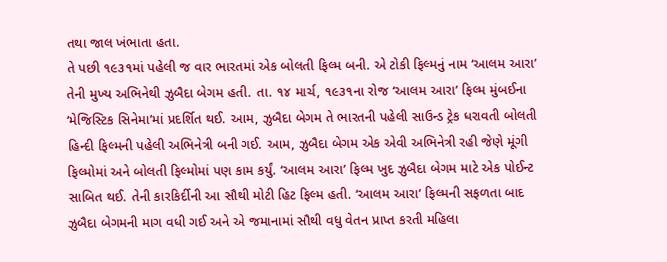તથા જાલ ખંભાતા હતા.
તે પછી ૧૯૩૧માં પહેલી જ વાર ભારતમાં એક બોલતી ફિલ્મ બની. એ ટોકી ફિલ્મનું નામ ‘આલમ આરા’ તેની મુખ્ય અભિનેથી ઝુબૈદા બેગમ હતી. તા. ૧૪ માર્ચ, ૧૯૩૧ના રોજ ‘આલમ આરા’ ફિલ્મ મુંબઈના ‘મેજિસ્ટિક સિનેમા’માં પ્રદર્શિત થઈ. આમ, ઝુબૈદા બેગમ તે ભારતની પહેલી સાઉન્ડ ટ્રેક ધરાવતી બોલતી હિન્દી ફિલ્મની પહેલી અભિનેત્રી બની ગઈ. આમ, ઝુબૈદા બેગમ એક એવી અભિનેત્રી રહી જેણે મૂંગી ફિલ્મોમાં અને બોલતી ફિલ્મોમાં પણ કામ કર્યું. ‘આલમ આરા’ ફિલ્મ ખુદ ઝુબૈદા બેગમ માટે એક પોઈન્ટ સાબિત થઈ. તેની કારકિર્દીની આ સૌથી મોટી હિટ ફિલ્મ હતી. ‘આલમ આરા’ ફિલ્મની સફળતા બાદ ઝુબૈદા બેગમની માગ વધી ગઈ અને એ જમાનામાં સૌથી વધુ વેતન પ્રાપ્ત કરતી મહિલા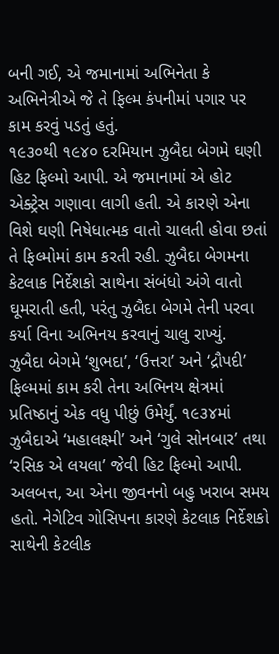બની ગઈ, એ જમાનામાં અભિનેતા કે અભિનેત્રીએ જે તે ફિલ્મ કંપનીમાં પગાર પર કામ કરવું પડતું હતું.
૧૯૩૦થી ૧૯૪૦ દરમિયાન ઝુબૈદા બેગમે ઘણી હિટ ફિલ્મો આપી. એ જમાનામાં એ હોટ એક્ટ્રેસ ગણાવા લાગી હતી. એ કારણે એના વિશે ઘણી નિષેધાત્મક વાતો ચાલતી હોવા છતાં તે ફિલ્મોમાં કામ કરતી રહી. ઝુબૈદા બેગમના કેટલાક નિર્દેશકો સાથેના સંબંધો અંગે વાતો ઘૂમરાતી હતી, પરંતુ ઝુબૈદા બેગમે તેની પરવા કર્યા વિના અભિનય કરવાનું ચાલુ રાખ્યું.
ઝુબૈદા બેગમે ‘શુભદા’, ‘ઉત્તરા’ અને ‘દ્રૌપદી’ ફિલ્મમાં કામ કરી તેના અભિનય ક્ષેત્રમાં પ્રતિષ્ઠાનું એક વધુ પીછું ઉમેર્યું. ૧૯૩૪માં ઝુબૈદાએ ‘મહાલક્ષ્મી’ અને ‘ગુલે સોનબાર’ તથા ‘રસિક એ લયલા’ જેવી હિટ ફિલ્મો આપી. અલબત્ત, આ એના જીવનનો બહુ ખરાબ સમય હતો. નેગેટિવ ગોસિપના કારણે કેટલાક નિર્દેશકો સાથેની કેટલીક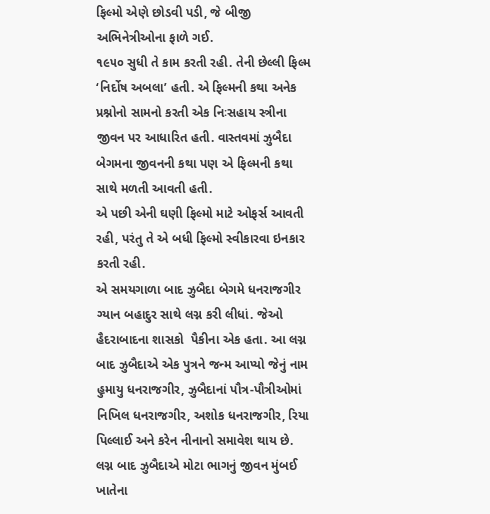ફિલ્મો એણે છોડવી પડી, જે બીજી અભિનેત્રીઓના ફાળે ગઈ.
૧૯૫૦ સુધી તે કામ કરતી રહી. તેની છેલ્લી ફિલ્મ ‘નિર્દોષ અબલા’ હતી. એ ફિલ્મની કથા અનેક પ્રશ્નોનો સામનો કરતી એક નિઃસહાય સ્ત્રીના જીવન પર આધારિત હતી. વાસ્તવમાં ઝુબૈદા બેગમના જીવનની કથા પણ એ ફિલ્મની કથા સાથે મળતી આવતી હતી.
એ પછી એની ઘણી ફિલ્મો માટે ઓફર્સ આવતી રહી, પરંતુ તે એ બધી ફિલ્મો સ્વીકારવા ઇનકાર કરતી રહી.
એ સમયગાળા બાદ ઝુબૈદા બેગમે ધનરાજગીર ગ્યાન બહાદુર સાથે લગ્ન કરી લીધાં. જેઓ હૈદરાબાદના શાસકો  પૈકીના એક હતા. આ લગ્ન બાદ ઝુબૈદાએ એક પુત્રને જન્મ આપ્યો જેનું નામ હુમાયુ ધનરાજગીર, ઝુબૈદાનાં પૌત્ર-પૌત્રીઓમાં નિખિલ ધનરાજગીર, અશોક ધનરાજગીર, રિયા પિલ્લાઈ અને કરેન નીનાનો સમાવેશ થાય છે.
લગ્ન બાદ ઝુબૈદાએ મોટા ભાગનું જીવન મુંબઈ ખાતેના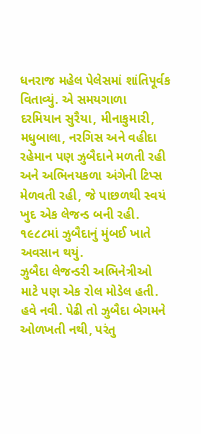ધનરાજ મહેલ પેલેસમાં શાંતિપૂર્વક વિતાવ્યું. એ સમયગાળા દરમિયાન સુરૈયા, મીનાકુમારી, મધુબાલા, નરગિસ અને વહીદા રહેમાન પણ ઝુબૈદાને મળતી રહી અને અભિનયકળા અંગેની ટિપ્સ મેળવતી રહી, જે પાછળથી સ્વયં ખુદ એક લેજન્ડ બની રહી. ૧૯૮૮માં ઝુબૈદાનું મુંબઈ ખાતે અવસાન થયું.
ઝુબૈદા લેજન્ડરી અભિનેત્રીઓ માટે પણ એક રોલ મોડેલ હતી. હવે નવી. પેઢી તો ઝુબૈદા બેગમને ઓળખતી નથી, પરંતુ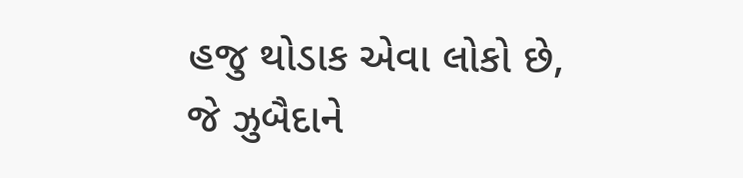હજુ થોડાક એવા લોકો છે, જે ઝુબૈદાને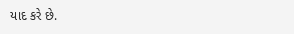યાદ કરે છે.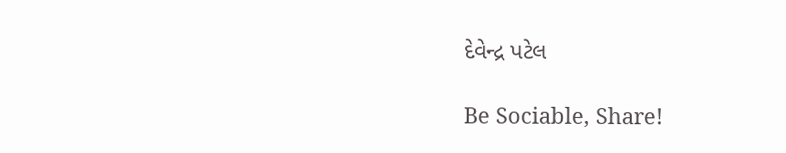દેવેન્દ્ર પટેલ

Be Sociable, Share!